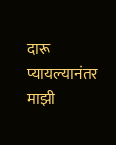दारू प्यायल्यानंतर माझी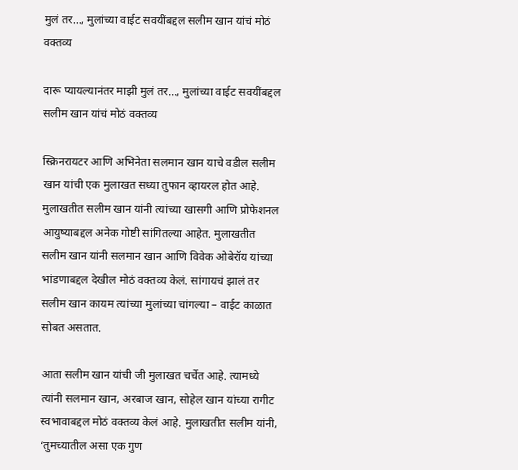मुलं तर…, मुलांच्या वाईट सवयींबद्दल सलीम खान यांचं मोठं वक्तव्य

दारू प्यायल्यानंतर माझी मुलं तर…, मुलांच्या वाईट सवयींबद्दल सलीम खान यांचं मोठं वक्तव्य

स्क्रिनरायटर आणि अभिनेता सलमान खान याचे वडील सलीम खान यांची एक मुलाखत सध्या तुफान व्हायरल होत आहे. मुलाखतीत सलीम खान यांनी त्यांच्या खासगी आणि प्रोफेशनल आयुष्याबद्दल अनेक गोष्टी सांगितल्या आहेत. मुलाखतीत सलीम खान यांनी सलमान खान आणि विवेक ओबेरॉय यांच्या भांडणाबद्दल देखील मोठं वक्तव्य केलं. सांगायचं झालं तर सलीम खान कायम त्यांच्या मुलांच्या चांगल्या – वाईट काळात सोबत असतात.

आता सलीम खान यांची जी मुलाखत चर्चेत आहे. त्यामध्ये त्यांनी सलमान खान, अरबाज खान, सोहेल खान यांच्या रागीट स्वभावाबद्दल मोठं वक्तव्य केलं आहे. मुलाखतीत सलीम यांनी, ‘तुमच्यातील असा एक गुण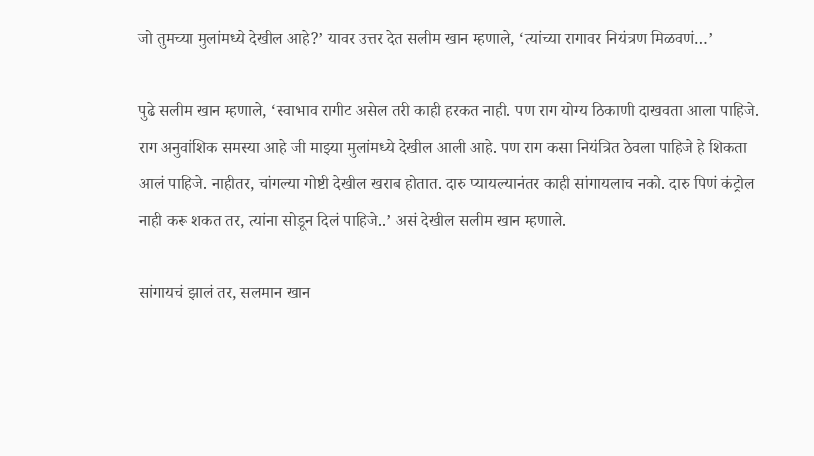जो तुमच्या मुलांमध्ये देखील आहे?’ यावर उत्तर देत सलीम खान म्हणाले, ‘त्यांच्या रागावर नियंत्रण मिळवणं…’

पुढे सलीम खान म्हणाले, ‘स्वाभाव रागीट असेल तरी काही हरकत नाही. पण राग योग्य ठिकाणी दाखवता आला पाहिजे. राग अनुवांशिक समस्या आहे जी माझ्या मुलांमध्ये देखील आली आहे. पण राग कसा नियंत्रित ठेवला पाहिजे हे शिकता आलं पाहिजे. नाहीतर, चांगल्या गोष्टी देखील खराब होतात. दारु प्यायल्यानंतर काही सांगायलाच नको. दारु पिणं कंट्रोल नाही करू शकत तर, त्यांना सोडून दिलं पाहिजे..’ असं देखील सलीम खान म्हणाले.

सांगायचं झालं तर, सलमान खान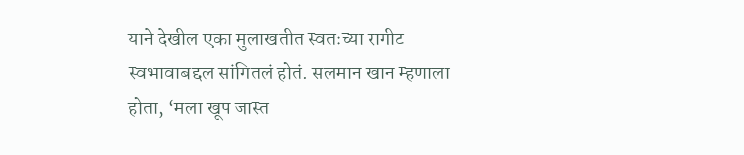याने देखील एका मुलाखतीत स्वतःच्या रागीट स्वभावाबद्दल सांगितलं होतं. सलमान खान म्हणाला होता, ‘मला खूप जास्त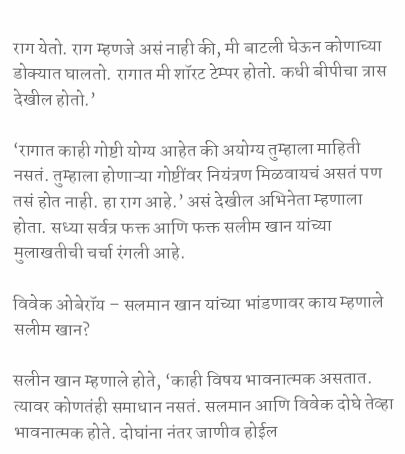राग येतो. राग म्हणजे असं नाही की, मी बाटली घेऊन कोणाच्या डोक्यात घालतो. रागात मी शॉरट टेम्पर होतो. कधी बीपीचा त्रास देखील होतो.’

‘रागात काही गोष्टी योग्य आहेत की अयोग्य तुम्हाला माहिती नसतं. तुम्हाला होणाऱ्या गोष्टींवर नियंत्रण मिळवायचं असतं पण तसं होत नाही. हा राग आहे.’ असं देखील अभिनेता म्हणाला होता. सध्या सर्वत्र फक्त आणि फक्त सलीम खान यांच्या मुलाखतीची चर्चा रंगली आहे.

विवेक ओबेरॉय – सलमान खान यांच्या भांडणावर काय म्हणाले सलीम खान?

सलीन खान म्हणाले होते, ‘काही विषय भावनात्मक असतात. त्यावर कोणतंही समाधान नसतं. सलमान आणि विवेक दोघे तेव्हा भावनात्मक होते. दोघांना नंतर जाणीव होईल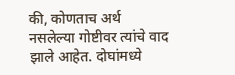की, कोणताच अर्थ नसलेल्या गोष्टीवर त्यांचे वाद झाले आहेत. दोघांमध्ये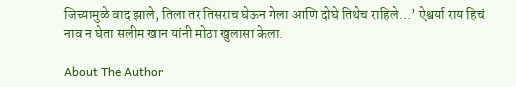जिच्यामुळे वाद झाले, तिला तर तिसराच घेऊन गेला आणि दोघे तिथेच राहिले…’ ऐश्वर्या राय हिचं नाव न घेता सलीम खान यांनी मोठा खुलासा केला.

About The Author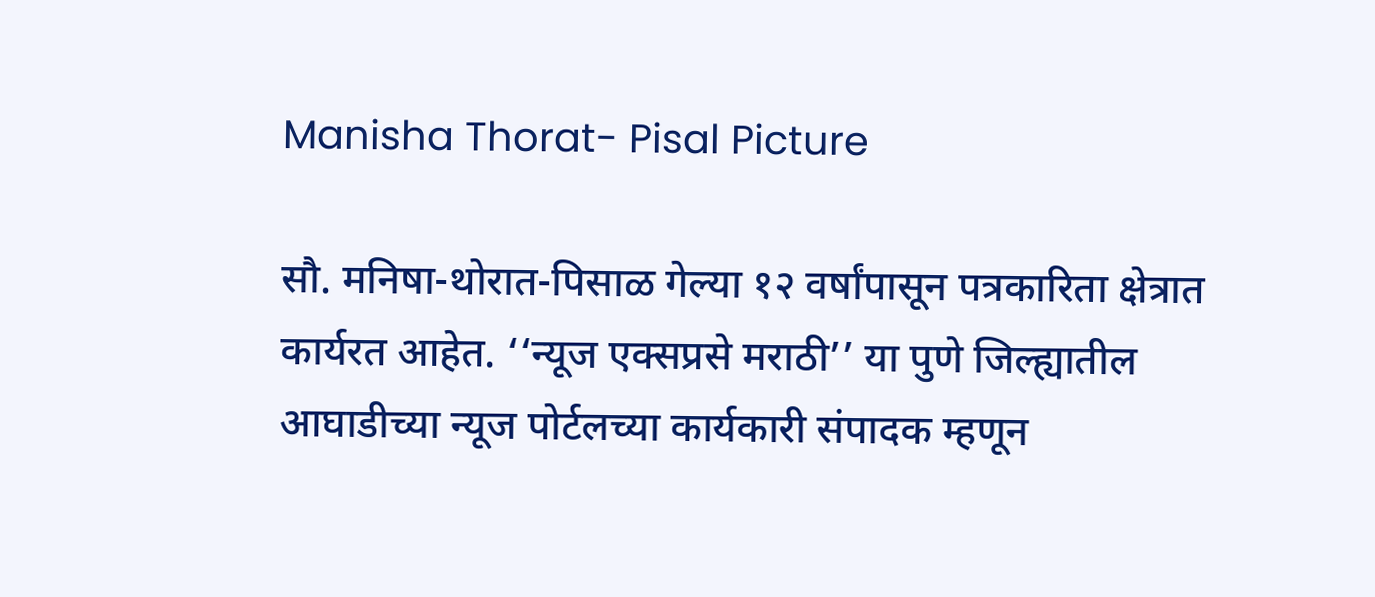Manisha Thorat- Pisal Picture

सौ. मनिषा-थोरात-पिसाळ गेल्या १२ वर्षांपासून पत्रकारिता क्षेत्रात कार्यरत आहेत. ‘‘न्यूज एक्सप्रसे मराठी’’ या पुणे जिल्ह्यातील आघाडीच्या न्यूज पोर्टलच्या कार्यकारी संपादक म्हणून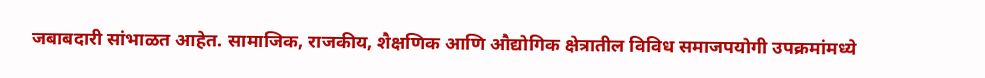जबाबदारी सांभाळत आहेत. सामाजिक, राजकीय, शैक्षणिक आणि औद्योगिक क्षेत्रातील विविध समाजपयोगी उपक्रमांमध्ये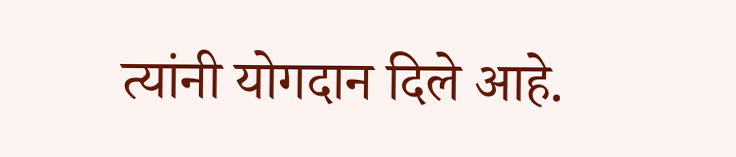त्यांनी योगदान दिले आहे.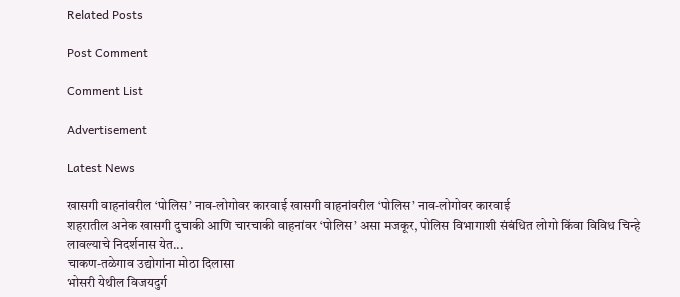Related Posts

Post Comment

Comment List

Advertisement

Latest News

खासगी वाहनांवरील ‘पोलिस’ नाव-लोगोवर कारवाई खासगी वाहनांवरील ‘पोलिस’ नाव-लोगोवर कारवाई
शहरातील अनेक खासगी दुचाकी आणि चारचाकी वाहनांवर ‘पोलिस’ असा मजकूर, पोलिस विभागाशी संबंधित लोगो किंवा विविध चिन्हे लावल्याचे निदर्शनास येत...
चाकण-तळेगाव उद्योगांना मोठा दिलासा
भोसरी येथील विजयदुर्ग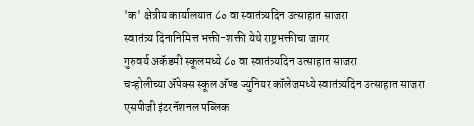'क' क्षेत्रीय कार्यालयात ८० वा स्वातंत्र्यदिन उत्साहात साजरा
स्वातंत्र्य दिनानिमित्त भक्ती-शक्ती येथे राष्ट्रभक्तीचा जागर
गुरुवर्य अकॅडमी स्कूलमध्ये ८० वा स्वातंत्र्यदिन उत्साहात साजरा
चऱ्होलीच्या अ‍ॅपेक्स स्कूल अ‍ॅण्ड ज्युनियर कॉलेजमध्ये स्वातंत्र्यदिन उत्साहात साजरा
एसपीजी इंटरनॅशनल पब्लिक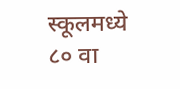स्कूलमध्ये ८० वा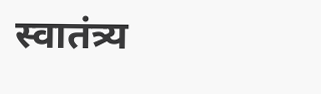स्वातंत्र्य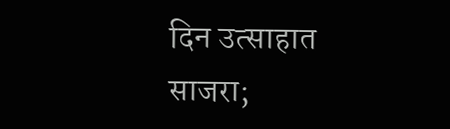दिन उत्साहात साजरा;